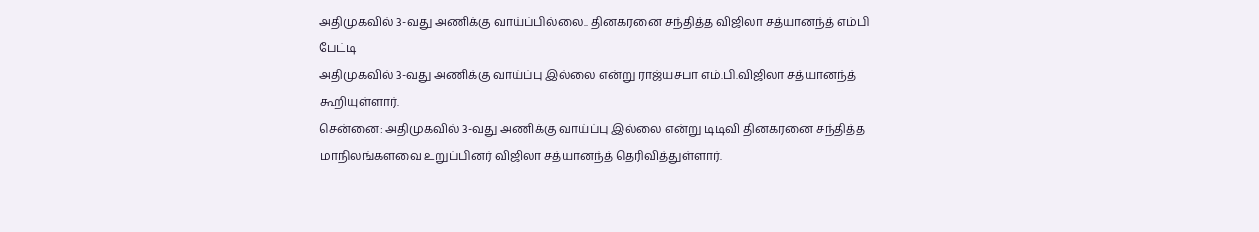அதிமுகவில் 3-வது அணிக்கு வாய்ப்பில்லை.. தினகரனை சந்தித்த விஜிலா சத்யானந்த் எம்பி பேட்டி
அதிமுகவில் 3-வது அணிக்கு வாய்ப்பு இல்லை என்று ராஜ்யசபா எம்.பி.விஜிலா சத்யானந்த் கூறியுள்ளார்.
சென்னை: அதிமுகவில் 3-வது அணிக்கு வாய்ப்பு இல்லை என்று டிடிவி தினகரனை சந்தித்த மாநிலங்களவை உறுப்பினர் விஜிலா சத்யானந்த் தெரிவித்துள்ளார்.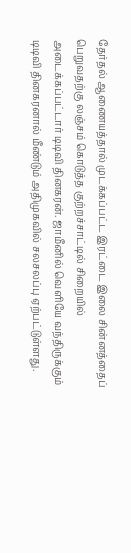தேர்தல் ஆணையத்தால் முடக்கப்பட்ட இரட்டை இலை சின்னத்தைப் பெறுவதற்கு லஞ்சம் கொடுத்த குற்றச்சாட்டில் சிறையில் அடைக்கப்பட்டார் டிடிவி தினகரன். ஜாமீனில் வெளியே வந்திருக்கும் டிடிவி தினகரனால் மீண்டும் அதிமுகவில் சலசலப்பு ஏற்பட்டுள்ளது.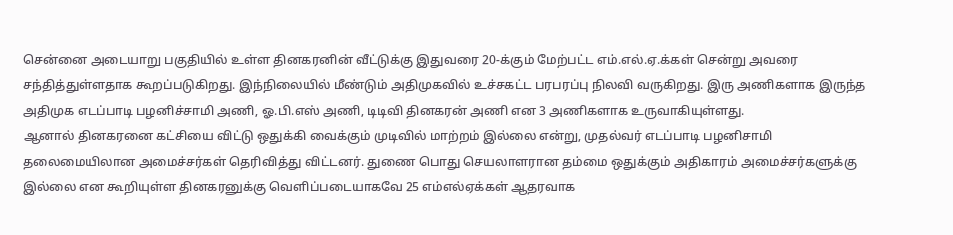சென்னை அடையாறு பகுதியில் உள்ள தினகரனின் வீட்டுக்கு இதுவரை 20-க்கும் மேற்பட்ட எம்.எல்.ஏ.க்கள் சென்று அவரை சந்தித்துள்ளதாக கூறப்படுகிறது. இந்நிலையில் மீண்டும் அதிமுகவில் உச்சகட்ட பரபரப்பு நிலவி வருகிறது. இரு அணிகளாக இருந்த அதிமுக எடப்பாடி பழனிச்சாமி அணி, ஓ.பி.எஸ் அணி, டிடிவி தினகரன் அணி என 3 அணிகளாக உருவாகியுள்ளது.
ஆனால் தினகரனை கட்சியை விட்டு ஒதுக்கி வைக்கும் முடிவில் மாற்றம் இல்லை என்று, முதல்வர் எடப்பாடி பழனிசாமி தலைமையிலான அமைச்சர்கள் தெரிவித்து விட்டனர். துணை பொது செயலாளரான தம்மை ஒதுக்கும் அதிகாரம் அமைச்சர்களுக்கு இல்லை என கூறியுள்ள தினகரனுக்கு வெளிப்படையாகவே 25 எம்எல்ஏக்கள் ஆதரவாக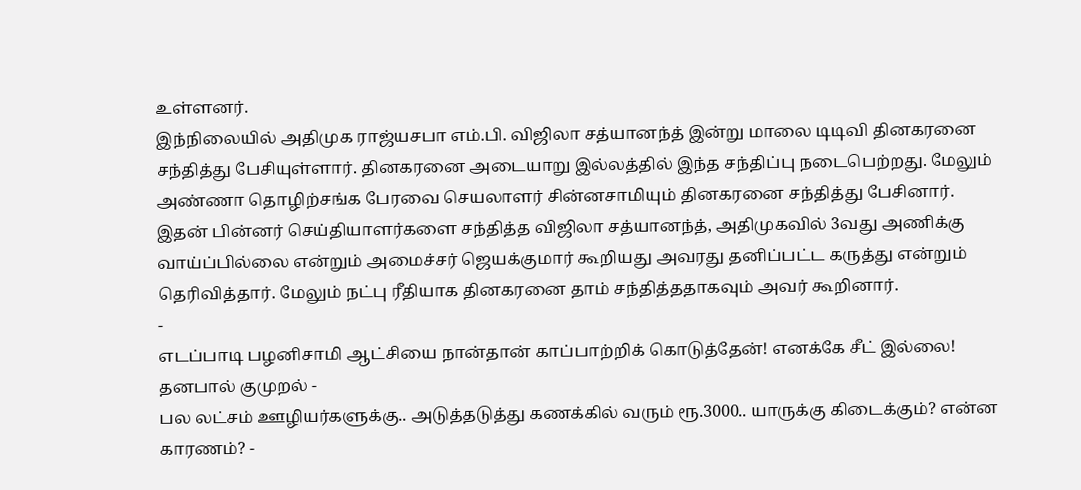உள்ளனர்.
இந்நிலையில் அதிமுக ராஜ்யசபா எம்.பி. விஜிலா சத்யானந்த் இன்று மாலை டிடிவி தினகரனை சந்தித்து பேசியுள்ளார். தினகரனை அடையாறு இல்லத்தில் இந்த சந்திப்பு நடைபெற்றது. மேலும் அண்ணா தொழிற்சங்க பேரவை செயலாளர் சின்னசாமியும் தினகரனை சந்தித்து பேசினார்.
இதன் பின்னர் செய்தியாளர்களை சந்தித்த விஜிலா சத்யானந்த், அதிமுகவில் 3வது அணிக்கு வாய்ப்பில்லை என்றும் அமைச்சர் ஜெயக்குமார் கூறியது அவரது தனிப்பட்ட கருத்து என்றும் தெரிவித்தார். மேலும் நட்பு ரீதியாக தினகரனை தாம் சந்தித்ததாகவும் அவர் கூறினார்.
-
எடப்பாடி பழனிசாமி ஆட்சியை நான்தான் காப்பாற்றிக் கொடுத்தேன்! எனக்கே சீட் இல்லை! தனபால் குமுறல் -
பல லட்சம் ஊழியர்களுக்கு.. அடுத்தடுத்து கணக்கில் வரும் ரூ.3000.. யாருக்கு கிடைக்கும்? என்ன காரணம்? -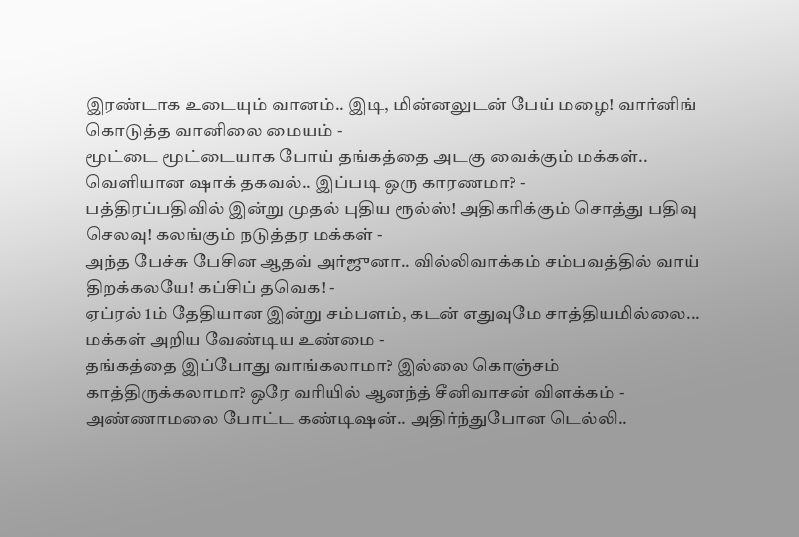இரண்டாக உடையும் வானம்.. இடி, மின்னலுடன் பேய் மழை! வார்னிங் கொடுத்த வானிலை மையம் -
மூட்டை மூட்டையாக போய் தங்கத்தை அடகு வைக்கும் மக்கள்.. வெளியான ஷாக் தகவல்.. இப்படி ஒரு காரணமா? -
பத்திரப்பதிவில் இன்று முதல் புதிய ரூல்ஸ்! அதிகரிக்கும் சொத்து பதிவு செலவு! கலங்கும் நடுத்தர மக்கள் -
அந்த பேச்சு பேசின ஆதவ் அர்ஜுனா.. வில்லிவாக்கம் சம்பவத்தில் வாய் திறக்கலயே! கப்சிப் தவெக! -
ஏப்ரல் 1ம் தேதியான இன்று சம்பளம், கடன் எதுவுமே சாத்தியமில்லை... மக்கள் அறிய வேண்டிய உண்மை -
தங்கத்தை இப்போது வாங்கலாமா? இல்லை கொஞ்சம் காத்திருக்கலாமா? ஒரே வரியில் ஆனந்த் சீனிவாசன் விளக்கம் -
அண்ணாமலை போட்ட கண்டிஷன்.. அதிர்ந்துபோன டெல்லி..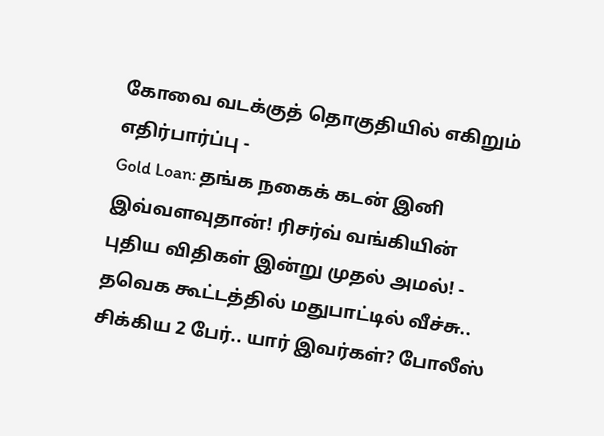கோவை வடக்குத் தொகுதியில் எகிறும் எதிர்பார்ப்பு -
Gold Loan: தங்க நகைக் கடன் இனி இவ்வளவுதான்! ரிசர்வ் வங்கியின் புதிய விதிகள் இன்று முதல் அமல்! -
தவெக கூட்டத்தில் மதுபாட்டில் வீச்சு.. சிக்கிய 2 பேர்.. யார் இவர்கள்? போலீஸ்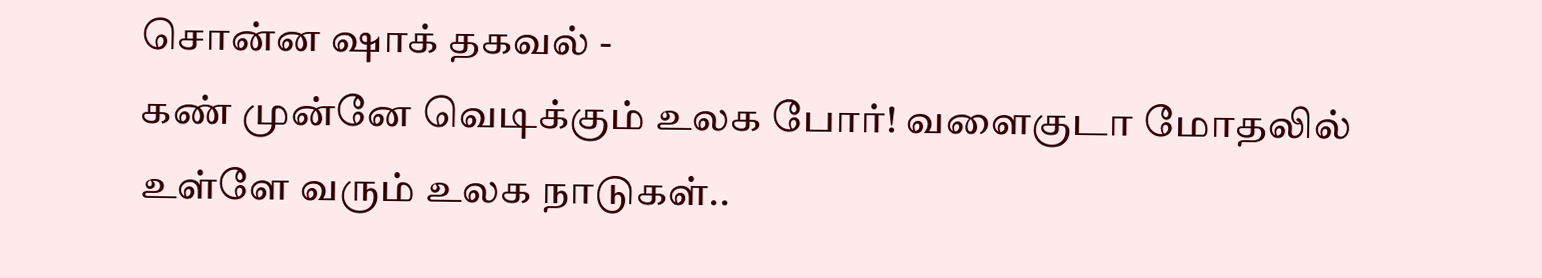சொன்ன ஷாக் தகவல் -
கண் முன்னே வெடிக்கும் உலக போர்! வளைகுடா மோதலில் உள்ளே வரும் உலக நாடுகள்..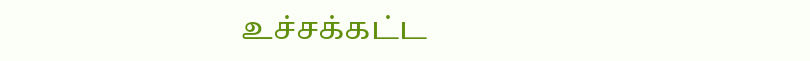உச்சக்கட்ட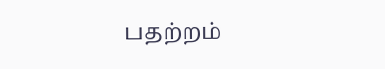பதற்றம்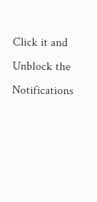Click it and Unblock the Notifications